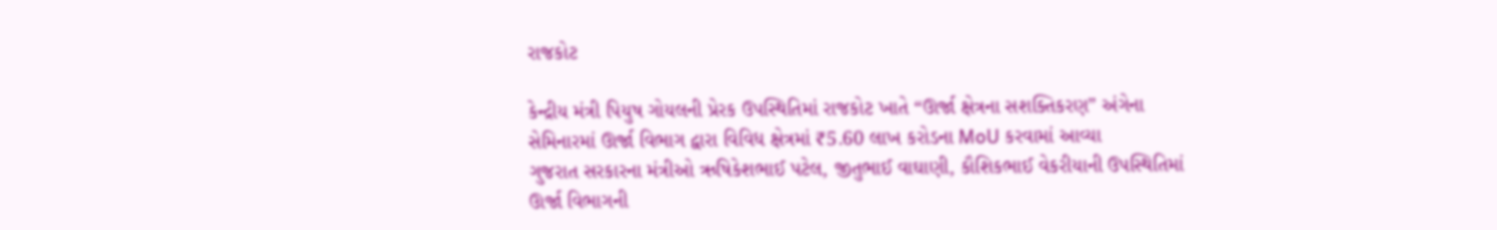રાજકોટ

કેન્દ્રીય મંત્રી પિયુષ ગોયલની પ્રેરક ઉપસ્થિતિમાં રાજકોટ ખાતે “ઊર્જા ક્ષેત્રના સશક્તિકરણ” અંગેના સેમિનારમાં ઊર્જા વિભાગ દ્વારા વિવિધ ક્ષેત્રમાં ₹5.60 લાખ કરોડના MoU કરવામાં આવ્યા
ગુજરાત સરકારના મંત્રીઓ ઋષિકેશભાઈ પટેલ, જીતુભાઈ વાઘાણી, કૌશિકભાઈ વેકરીયાની ઉપસ્થિતિમાં ઊર્જા વિભાગની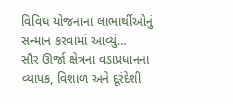વિવિધ યોજનાના લાભાર્થીઓનું સન્માન કરવામાં આવ્યું…
સૌર ઊર્જા ક્ષેત્રના વડાપ્રધાનના વ્યાપક, વિશાળ અને દૂરંદેશી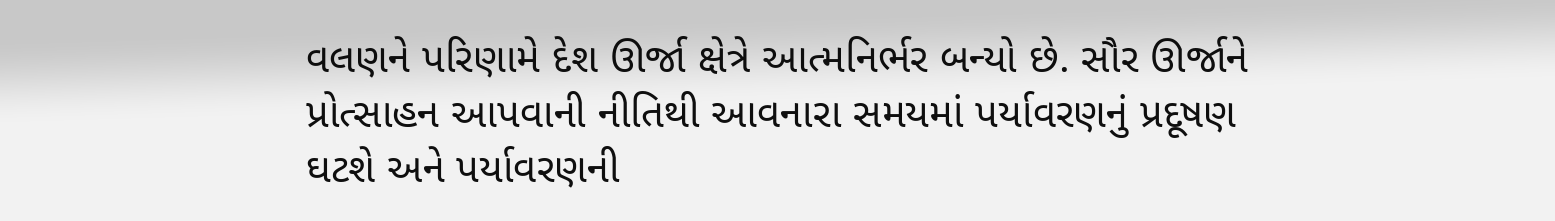વલણને પરિણામે દેશ ઊર્જા ક્ષેત્રે આત્મનિર્ભર બન્યો છે. સૌર ઊર્જાને પ્રોત્સાહન આપવાની નીતિથી આવનારા સમયમાં પર્યાવરણનું પ્રદૂષણ ઘટશે અને પર્યાવરણની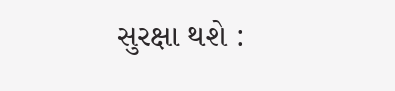સુરક્ષા થશે :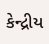કેન્દ્રીય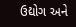ઉદ્યોગ અને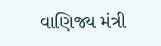વાણિજ્ય મંત્રી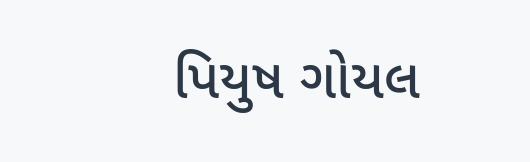પિયુષ ગોયલ